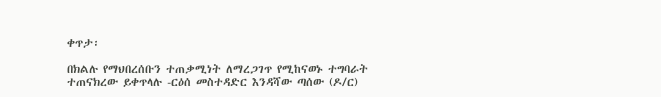ቀጥታ፡

በክልሉ የማህበረሰቡን ተጠቃሚነት ለማረጋገጥ የሚከናወኑ ተግባራት ተጠናክረው ይቀጥላሉ -ርዕሰ መስተዳድር እንዳሻው ጣሰው (ዶ/ር)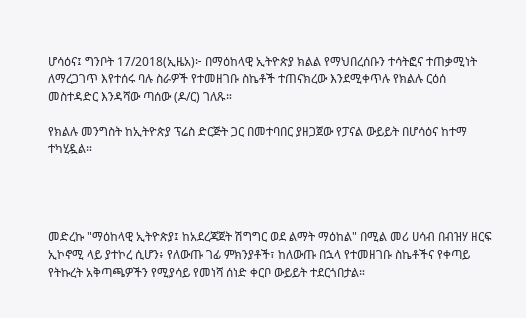ሆሳዕና፤ ግንቦት 17/2018(ኢዜአ)፦ በማዕከላዊ ኢትዮጵያ ክልል የማህበረሰቡን ተሳትፎና ተጠቃሚነት ለማረጋገጥ እየተሰሩ ባሉ ስራዎች የተመዘገቡ ስኬቶች ተጠናክረው እንደሚቀጥሉ የክልሉ ርዕሰ መስተዳድር እንዳሻው ጣሰው (ዶ/ር) ገለጹ።

የክልሉ መንግስት ከኢትዮጵያ ፕሬስ ድርጅት ጋር በመተባበር ያዘጋጀው የፓናል ውይይት በሆሳዕና ከተማ ተካሂዷል።




መድረኩ "ማዕከላዊ ኢትዮጵያ፤ ከአደረጃጀት ሽግግር ወደ ልማት ማዕከል" በሚል መሪ ሀሳብ በብዝሃ ዘርፍ ኢኮኖሚ ላይ ያተኮረ ሲሆን፥ የለውጡ ገፊ ምክንያቶች፣ ከለውጡ በኋላ የተመዘገቡ ስኬቶችና የቀጣይ የትኩረት አቅጣጫዎችን የሚያሳይ የመነሻ ሰነድ ቀርቦ ውይይት ተደርጎበታል።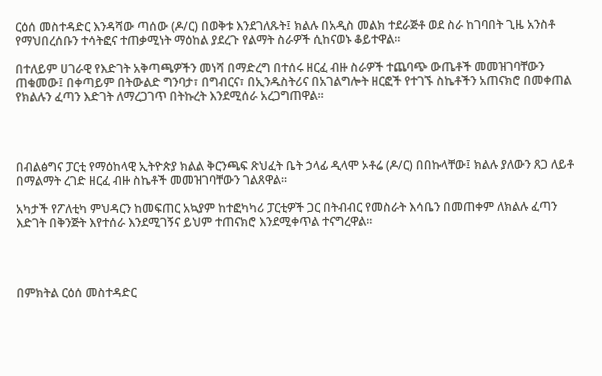ርዕሰ መስተዳድር እንዳሻው ጣሰው (ዶ/ር) በወቅቱ እንደገለጹት፤ ክልሉ በአዲስ መልክ ተደራጅቶ ወደ ስራ ከገባበት ጊዜ አንስቶ የማህበረሰቡን ተሳትፎና ተጠቃሚነት ማዕከል ያደረጉ የልማት ስራዎች ሲከናወኑ ቆይተዋል።

በተለይም ሀገራዊ የእድገት አቅጣጫዎችን መነሻ በማድረግ በተሰሩ ዘርፈ ብዙ ስራዎች ተጨባጭ ውጤቶች መመዝገባቸውን ጠቁመው፤ በቀጣይም በትውልድ ግንባታ፣ በግብርና፣ በኢንዱስትሪና በአገልግሎት ዘርፎች የተገኙ ስኬቶችን አጠናክሮ በመቀጠል የክልሉን ፈጣን እድገት ለማረጋገጥ በትኩረት እንደሚሰራ አረጋግጠዋል።




በብልፅግና ፓርቲ የማዕከላዊ ኢትዮጵያ ክልል ቅርንጫፍ ጽህፈት ቤት ኃላፊ ዲላሞ ኦቶሬ (ዶ/ር) በበኩላቸው፤ ክልሉ ያለውን ጸጋ ለይቶ በማልማት ረገድ ዘርፈ ብዙ ስኬቶች መመዝገባቸውን ገልጸዋል።

አካታች የፖለቲካ ምህዳርን ከመፍጠር አኳያም ከተፎካካሪ ፓርቲዎች ጋር በትብብር የመስራት እሳቤን በመጠቀም ለክልሉ ፈጣን እድገት በቅንጅት እየተሰራ እንደሚገኝና ይህም ተጠናክሮ እንደሚቀጥል ተናግረዋል።




በምክትል ርዕሰ መስተዳድር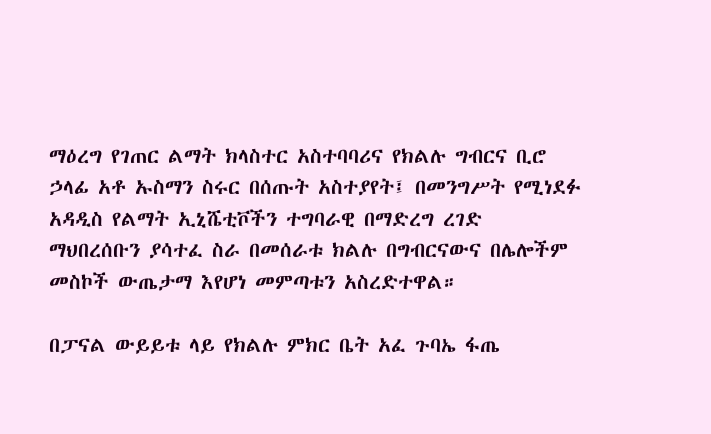ማዕረግ የገጠር ልማት ክላስተር አስተባባሪና የክልሉ ግብርና ቢሮ ኃላፊ አቶ ኡስማን ስሩር በሰጡት አስተያየት፤ በመንግሥት የሚነደፉ አዳዲስ የልማት ኢኒሼቲቮችን ተግባራዊ በማድረግ ረገድ ማህበረሰቡን ያሳተፈ ስራ በመሰራቱ ክልሉ በግብርናውና በሌሎችም መስኮች ውጤታማ እየሆነ መምጣቱን አስረድተዋል።

በፓናል ውይይቱ ላይ የክልሉ ምክር ቤት አፈ ጉባኤ ፋጤ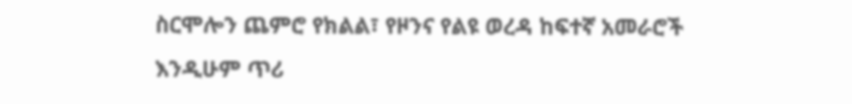ስርሞሎን ጨምሮ የክልል፣ የዞንና የልዩ ወረዳ ከፍተኛ አመራሮች እንዲሁም ጥሪ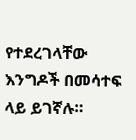የተደረገላቸው እንግዶች በመሳተፍ ላይ ይገኛሉ።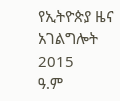የኢትዮጵያ ዜና አገልግሎት
2015
ዓ.ም